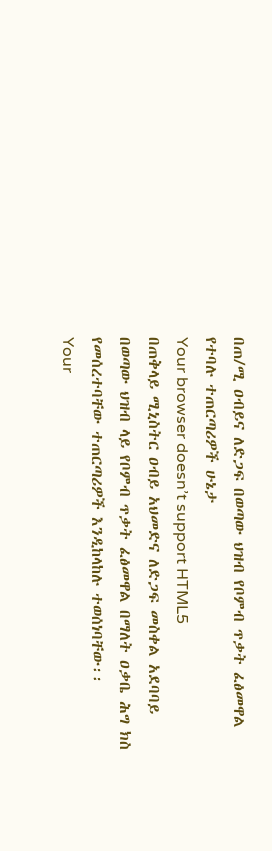በጠ/ሚ ዐብይና ለድጋፍ በወጣው ህዝብ የቦምብ ጥቃት ፈፅመዋል የተባሉ ተጠርጣሪዎች ሁኔታ
Your browser doesn’t support HTML5
በጠቅላይ ሚኒስትር ዐብይ አህመድና ለድጋፍ መስቀል አደባባይ በወጣው ህዝብ ላይ የቦምብ ጥቃት ፈፅመዋል በማለት ዐቃቤ ሕግ ክስ የመሰረተባቸው ተጠርጣሪዎች እንዲከላከሉ ተወሰነባቸው፡፡
Your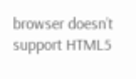browser doesn’t support HTML5